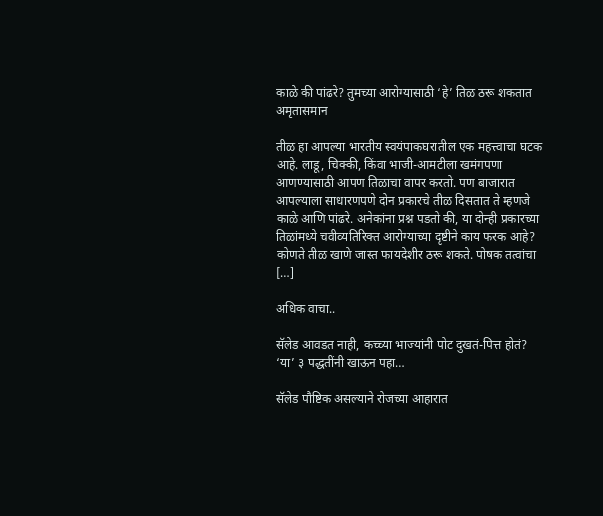काळे की पांढरे? तुमच्या आरोग्यासाठी ‘हे’ तिळ ठरू शकतात अमृतासमान

तीळ हा आपल्या भारतीय स्वयंपाकघरातील एक महत्त्वाचा घटक आहे. लाडू, चिक्की, किंवा भाजी-आमटीला खमंगपणा आणण्यासाठी आपण तिळाचा वापर करतो. पण बाजारात आपल्याला साधारणपणे दोन प्रकारचे तीळ दिसतात ते म्हणजे काळे आणि पांढरे. अनेकांना प्रश्न पडतो की, या दोन्ही प्रकारच्या तिळांमध्ये चवीव्यतिरिक्त आरोग्याच्या दृष्टीने काय फरक आहे? कोणते तीळ खाणे जास्त फायदेशीर ठरू शकते. पोषक तत्वांचा […]

अधिक वाचा..

सॅलेड आवडत नाही, कच्च्या भाज्यांनी पोट दुखतं-पित्त होतं? ‘या’ ३ पद्धतींनी खाऊन पहा…

सॅलेड पौष्टिक असल्याने रोजच्या आहारात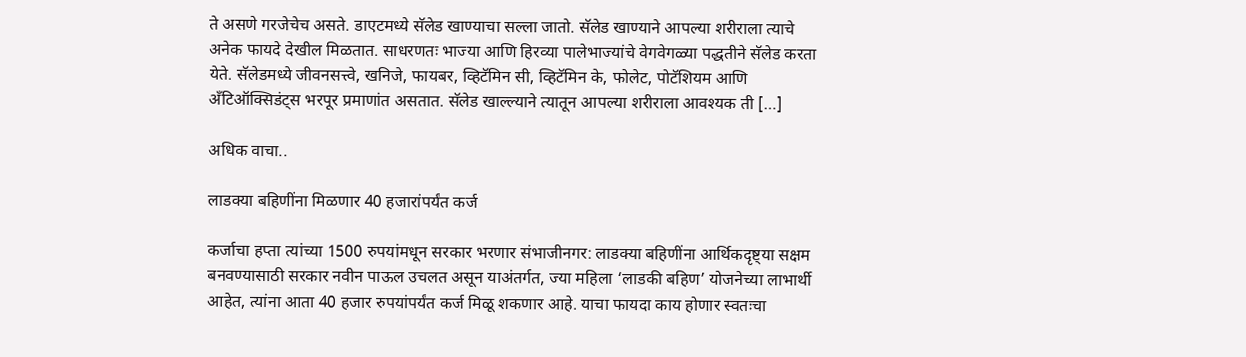ते असणे गरजेचेच असते. डाएटमध्ये सॅलेड खाण्याचा सल्ला जातो. सॅलेड खाण्याने आपल्या शरीराला त्याचे अनेक फायदे देखील मिळतात. साधरणतः भाज्या आणि हिरव्या पालेभाज्यांचे वेगवेगळ्या पद्धतीने सॅलेड करता येते. सॅलेडमध्ये जीवनसत्त्वे, खनिजे, फायबर, व्हिटॅमिन सी, व्हिटॅमिन के, फोलेट, पोटॅशियम आणि अँटिऑक्सिडंट्स भरपूर प्रमाणांत असतात. सॅलेड खाल्ल्याने त्यातून आपल्या शरीराला आवश्यक ती […]

अधिक वाचा..

लाडक्या बहिणींना मिळणार 40 हजारांपर्यंत कर्ज

कर्जाचा हप्ता त्यांच्या 1500 रुपयांमधून सरकार भरणार संभाजीनगर: लाडक्या बहिणींना आर्थिकदृष्ट्या सक्षम बनवण्यासाठी सरकार नवीन पाऊल उचलत असून याअंतर्गत, ज्या महिला ‘लाडकी बहिण’ योजनेच्या लाभार्थी आहेत, त्यांना आता 40 हजार रुपयांपर्यंत कर्ज मिळू शकणार आहे. याचा फायदा काय होणार स्वतःचा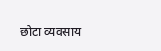छोटा व्यवसाय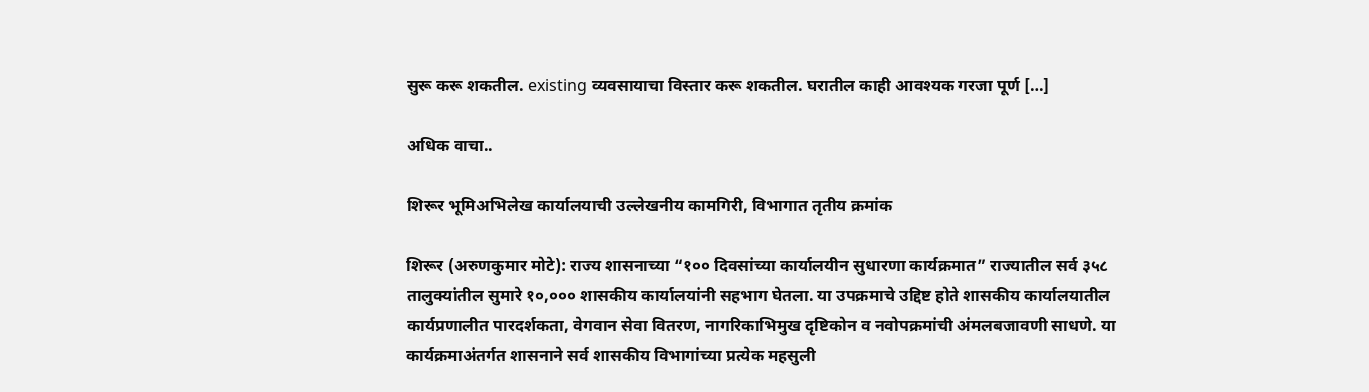सुरू करू शकतील. existing व्यवसायाचा विस्तार करू शकतील. घरातील काही आवश्यक गरजा पूर्ण […]

अधिक वाचा..

शिरूर भूमिअभिलेख कार्यालयाची उल्लेखनीय कामगिरी, विभागात तृतीय क्रमांक

शिरूर (अरुणकुमार मोटे): राज्य शासनाच्या “१०० दिवसांच्या कार्यालयीन सुधारणा कार्यक्रमात” राज्यातील सर्व ३५८ तालुक्यांतील सुमारे १०,००० शासकीय कार्यालयांनी सहभाग घेतला. या उपक्रमाचे उद्दिष्ट होते शासकीय कार्यालयातील कार्यप्रणालीत पारदर्शकता, वेगवान सेवा वितरण, नागरिकाभिमुख दृष्टिकोन व नवोपक्रमांची अंमलबजावणी साधणे. या कार्यक्रमाअंतर्गत शासनाने सर्व शासकीय विभागांच्या प्रत्येक महसुली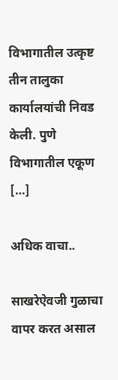विभागातील उत्कृष्ट तीन तालुका कार्यालयांची निवड केली. पुणे विभागातील एकूण […]

अधिक वाचा..

साखरेऐवजी गुळाचा वापर करत असाल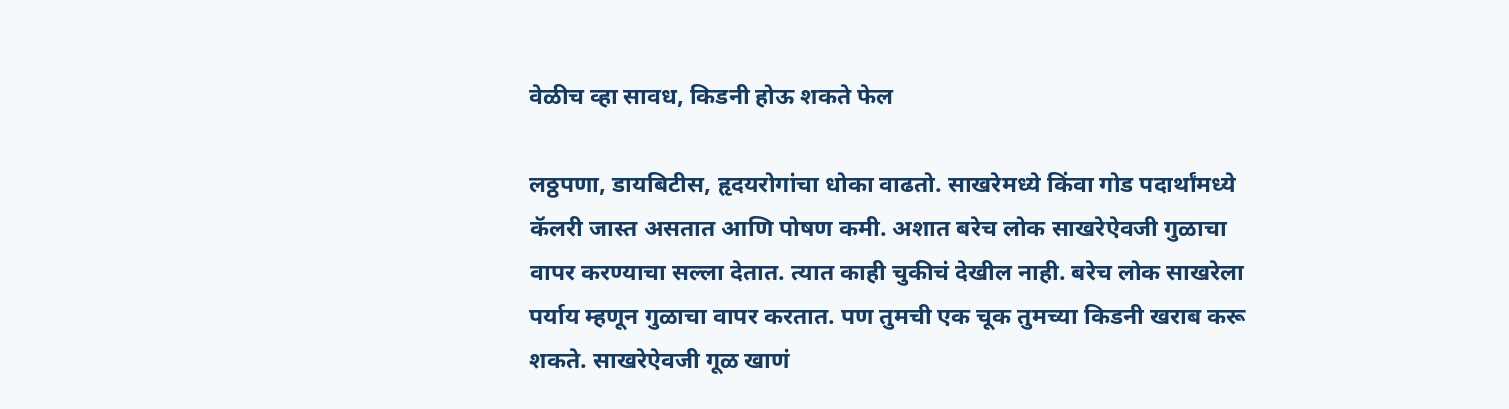वेळीच व्हा सावध, किडनी होऊ शकते फेल

लठ्ठपणा, डायबिटीस, हृदयरोगांचा धोका वाढतो. साखरेमध्ये किंवा गोड पदार्थांमध्ये कॅलरी जास्त असतात आणि पोषण कमी. अशात बरेच लोक साखरेऐवजी गुळाचा वापर करण्याचा सल्ला देतात. त्यात काही चुकीचं देखील नाही. बरेच लोक साखरेला पर्याय म्हणून गुळाचा वापर करतात. पण तुमची एक चूक तुमच्या किडनी खराब करू शकते. साखरेऐवजी गूळ खाणं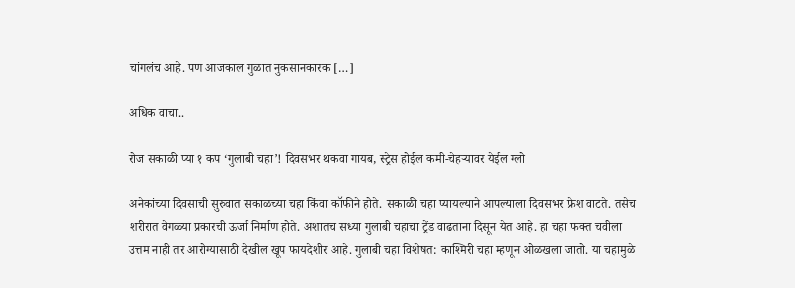चांगलंच आहे. पण आजकाल गुळात नुकसानकारक […]

अधिक वाचा..

रोज सकाळी प्या १ कप ‘गुलाबी चहा’! दिवसभर थकवा गायब, स्ट्रेस होईल कमी-चेहऱ्यावर येईल ग्लो

अनेकांच्या दिवसाची सुरुवात सकाळच्या चहा किंवा कॉफीने होते. सकाळी चहा प्यायल्याने आपल्याला दिवसभर फ्रेश वाटते. तसेच शरीरात वेगळ्या प्रकारची ऊर्जा निर्माण होते. अशातच सध्या गुलाबी चहाचा ट्रेंड वाढताना दिसून येत आहे. हा चहा फक्त चवीला उत्तम नाही तर आरोग्यासाठी देखील खूप फायदेशीर आहे. गुलाबी चहा विशेषत: काश्मिरी चहा म्हणून ओळखला जातो. या चहामुळे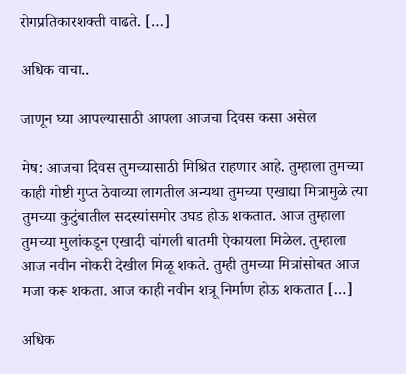रोगप्रतिकारशक्ती वाढते. […]

अधिक वाचा..

जाणून घ्या आपल्यासाठी आपला आजचा दिवस कसा असेल

मेष: आजचा दिवस तुमच्यासाठी मिश्रित राहणार आहे. तुम्हाला तुमच्या काही गोष्टी गुप्त ठेवाव्या लागतील अन्यथा तुमच्या एखाद्या मित्रामुळे त्या तुमच्या कुटुंबातील सदस्यांसमोर उघड होऊ शकतात. आज तुम्हाला तुमच्या मुलांकडून एखादी चांगली बातमी ऐकायला मिळेल. तुम्हाला आज नवीन नोकरी देखील मिळू शकते. तुम्ही तुमच्या मित्रांसोबत आज मजा करू शकता. आज काही नवीन शत्रू निर्माण होऊ शकतात […]

अधिक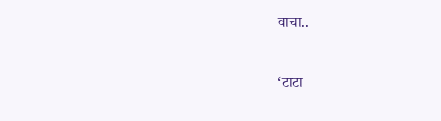वाचा..

‘टाटा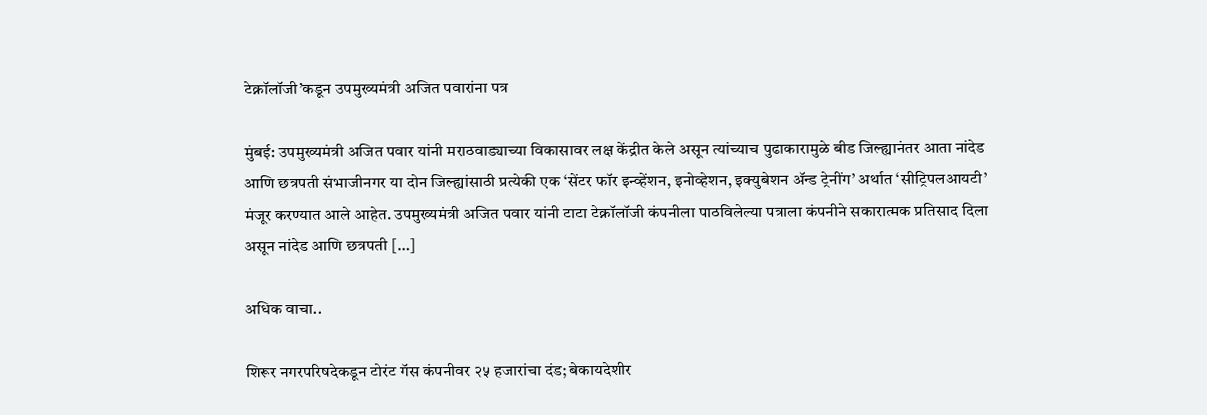टेक्नॉलॉजी’कडून उपमुख्यमंत्री अजित पवारांना पत्र

मुंबई: उपमुख्यमंत्री अजित पवार यांनी मराठवाड्याच्या विकासावर लक्ष केंद्रीत केले असून त्यांच्याच पुढाकारामुळे बीड जिल्ह्यानंतर आता नांदेड आणि छत्रपती संभाजीनगर या दोन जिल्ह्यांसाठी प्रत्येकी एक ‘सेंटर फॉर इन्व्हेंशन, इनोव्हेशन, इक्युबेशन ॲन्ड ट्रेनींग’ अर्थात ‘सीट्रिपलआयटी’ मंजूर करण्यात आले आहेत. उपमुख्यमंत्री अजित पवार यांनी टाटा टेक्नॉलॉजी कंपनीला पाठविलेल्या पत्राला कंपनीने सकारात्मक प्रतिसाद दिला असून नांदेड आणि छत्रपती […]

अधिक वाचा..

शिरूर नगरपरिषदेकडून टोरंट गॅस कंपनीवर २५ हजारांचा दंड; बेकायदेशीर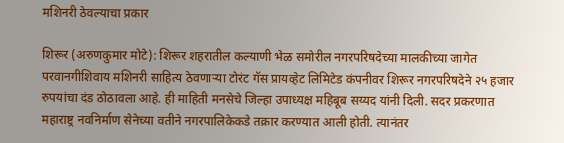मशिनरी ठेवल्याचा प्रकार

शिरूर (अरुणकुमार मोटे): शिरूर शहरातील कल्याणी भेळ समोरील नगरपरिषदेच्या मालकीच्या जागेत परवानगीशिवाय मशिनरी साहित्य ठेवणाऱ्या टोरंट गॅस प्रायव्हेट लिमिटेड कंपनीवर शिरूर नगरपरिषदेने २५ हजार रुपयांचा दंड ठोठावला आहे. ही माहिती मनसेचे जिल्हा उपाध्यक्ष महिबूब सय्यद यांनी दिली. सदर प्रकरणात महाराष्ट्र नवनिर्माण सेनेच्या वतीने नगरपालिकेकडे तक्रार करण्यात आली होती. त्यानंतर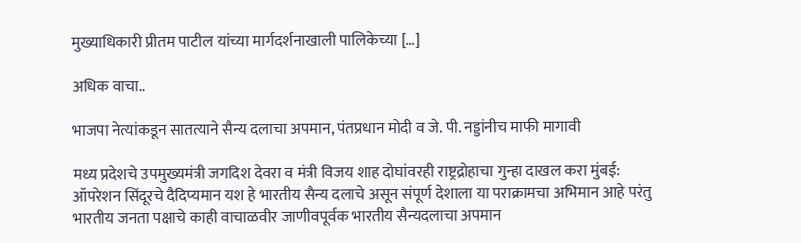मुख्याधिकारी प्रीतम पाटील यांच्या मार्गदर्शनाखाली पालिकेच्या […]

अधिक वाचा..

भाजपा नेत्यांकडून सातत्याने सैन्य दलाचा अपमान, पंतप्रधान मोदी व जे. पी. नड्डांनीच माफी मागावी

मध्य प्रदेशचे उपमुख्यमंत्री जगदिश देवरा व मंत्री विजय शाह दोघांवरही राष्ट्रद्रोहाचा गुन्हा दाखल करा मुंबई: ऑपरेशन सिंदूरचे दैदिप्यमान यश हे भारतीय सैन्य दलाचे असून संपूर्ण देशाला या पराक्रामचा अभिमान आहे परंतु भारतीय जनता पक्षाचे काही वाचाळवीर जाणीवपूर्वक भारतीय सैन्यदलाचा अपमान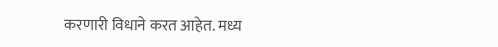करणारी विधाने करत आहेत. मध्य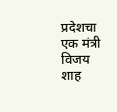प्रदेशचा एक मंत्री विजय शाह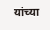यांच्या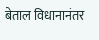बेताल विधानानंतर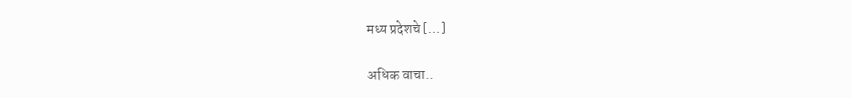मध्य प्रदेशचे […]

अधिक वाचा..